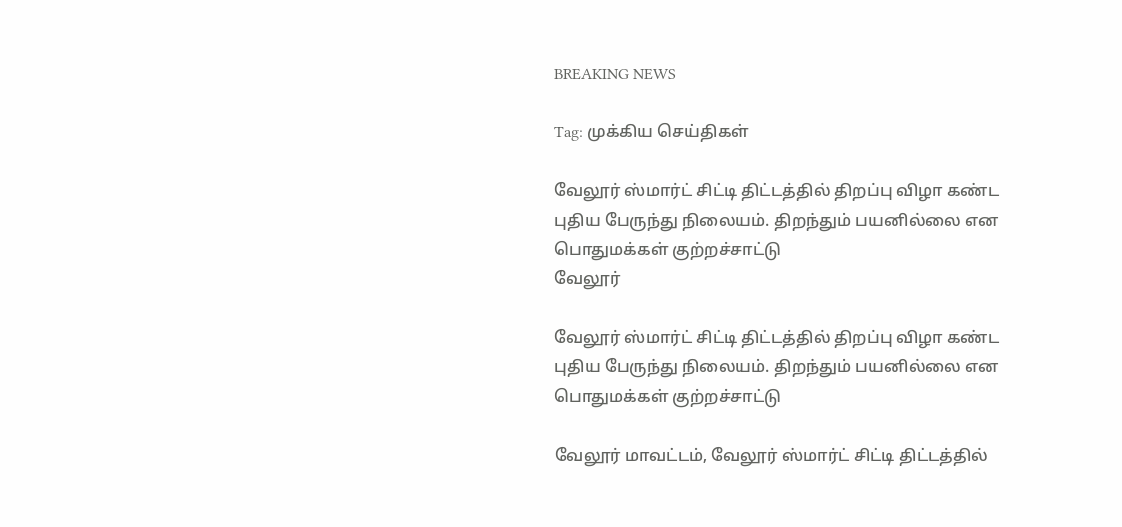BREAKING NEWS

Tag: முக்கிய செய்திகள்

வேலூர் ஸ்மார்ட் சிட்டி திட்டத்தில் திறப்பு விழா கண்ட புதிய பேருந்து நிலையம். திறந்தும் பயனில்லை என பொதுமக்கள் குற்றச்சாட்டு
வேலூர்

வேலூர் ஸ்மார்ட் சிட்டி திட்டத்தில் திறப்பு விழா கண்ட புதிய பேருந்து நிலையம். திறந்தும் பயனில்லை என பொதுமக்கள் குற்றச்சாட்டு

வேலூர் மாவட்டம், வேலூர் ஸ்மார்ட் சிட்டி திட்டத்தில்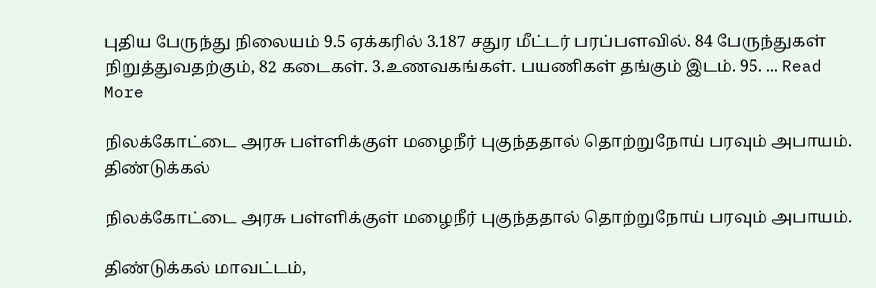புதிய பேருந்து நிலையம் 9.5 ஏக்கரில் 3.187 சதுர மீட்டர் பரப்பளவில். 84 பேருந்துகள் நிறுத்துவதற்கும், 82 கடைகள். 3.உணவகங்கள். பயணிகள் தங்கும் இடம். 95. ... Read More

நிலக்கோட்டை அரசு பள்ளிக்குள் மழைநீர் புகுந்ததால் தொற்றுநோய் பரவும் அபாயம்.
திண்டுக்கல்

நிலக்கோட்டை அரசு பள்ளிக்குள் மழைநீர் புகுந்ததால் தொற்றுநோய் பரவும் அபாயம்.

திண்டுக்கல் மாவட்டம்,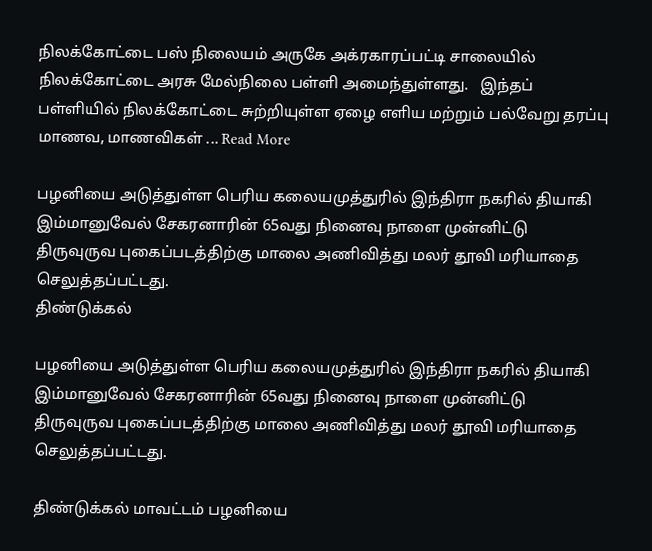நிலக்கோட்டை பஸ் நிலையம் அருகே அக்ரகாரப்பட்டி சாலையில் நிலக்கோட்டை அரசு மேல்நிலை பள்ளி அமைந்துள்ளது.   இந்தப் பள்ளியில் நிலக்கோட்டை சுற்றியுள்ள ஏழை எளிய மற்றும் பல்வேறு தரப்பு மாணவ, மாணவிகள் ... Read More

பழனியை அடுத்துள்ள பெரிய கலையமுத்துரில் இந்திரா நகரில் தியாகி இம்மானுவேல் சேகரனாரின் 65வது நினைவு நாளை முன்னிட்டு திருவுருவ புகைப்படத்திற்கு மாலை அணிவித்து மலர் தூவி மரியாதை செலுத்தப்பட்டது.
திண்டுக்கல்

பழனியை அடுத்துள்ள பெரிய கலையமுத்துரில் இந்திரா நகரில் தியாகி இம்மானுவேல் சேகரனாரின் 65வது நினைவு நாளை முன்னிட்டு திருவுருவ புகைப்படத்திற்கு மாலை அணிவித்து மலர் தூவி மரியாதை செலுத்தப்பட்டது.

திண்டுக்கல் மாவட்டம் பழனியை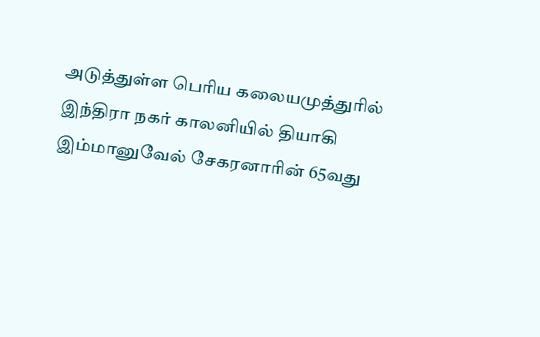அடுத்துள்ள பெரிய கலையமுத்துரில் இந்திரா நகர் காலனியில் தியாகி இம்மானுவேல் சேகரனாரின் 65வது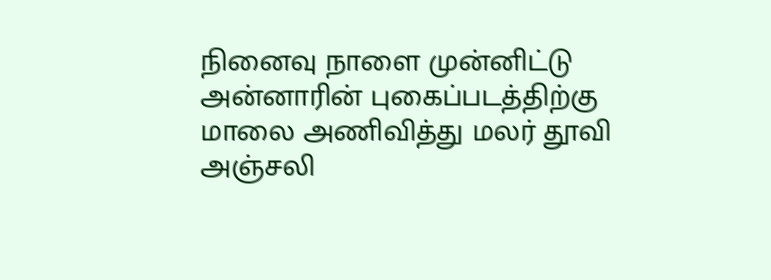நினைவு நாளை முன்னிட்டு அன்னாரின் புகைப்படத்திற்கு மாலை அணிவித்து மலர் தூவி அஞ்சலி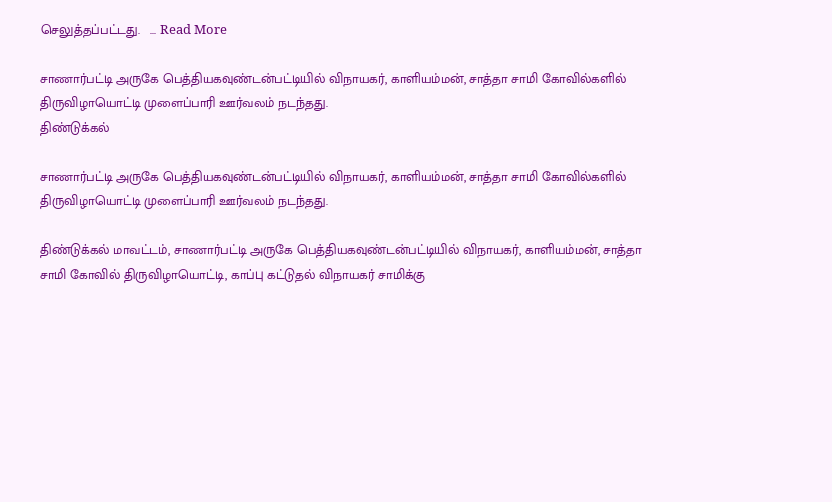செலுத்தப்பட்டது.   ... Read More

சாணார்பட்டி அருகே பெத்தியகவுண்டன்பட்டியில் விநாயகர், காளியம்மன், சாத்தா சாமி கோவில்களில் திருவிழாயொட்டி முளைப்பாரி ஊர்வலம் நடந்தது.
திண்டுக்கல்

சாணார்பட்டி அருகே பெத்தியகவுண்டன்பட்டியில் விநாயகர், காளியம்மன், சாத்தா சாமி கோவில்களில் திருவிழாயொட்டி முளைப்பாரி ஊர்வலம் நடந்தது.

திண்டுக்கல் மாவட்டம், சாணார்பட்டி அருகே பெத்தியகவுண்டன்பட்டியில் விநாயகர், காளியம்மன், சாத்தா சாமி கோவில் திருவிழாயொட்டி, காப்பு கட்டுதல் விநாயகர் சாமிக்கு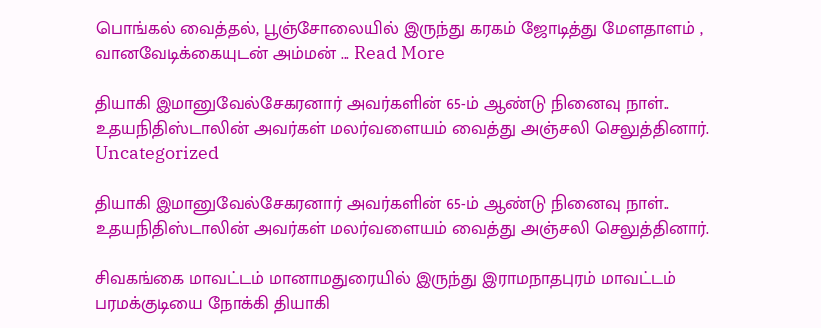பொங்கல் வைத்தல், பூஞ்சோலையில் இருந்து கரகம் ஜோடித்து மேளதாளம் , வானவேடிக்கையுடன் அம்மன் ... Read More

தியாகி இமானுவேல்சேகரனார் அவர்களின் 65-ம் ஆண்டு நினைவு நாள்.. உதயநிதிஸ்டாலின் அவர்கள் மலர்வளையம் வைத்து அஞ்சலி செலுத்தினார்.
Uncategorized

தியாகி இமானுவேல்சேகரனார் அவர்களின் 65-ம் ஆண்டு நினைவு நாள்.. உதயநிதிஸ்டாலின் அவர்கள் மலர்வளையம் வைத்து அஞ்சலி செலுத்தினார்.

சிவகங்கை மாவட்டம் மானாமதுரையில் இருந்து இராமநாதபுரம் மாவட்டம் பரமக்குடியை நோக்கி தியாகி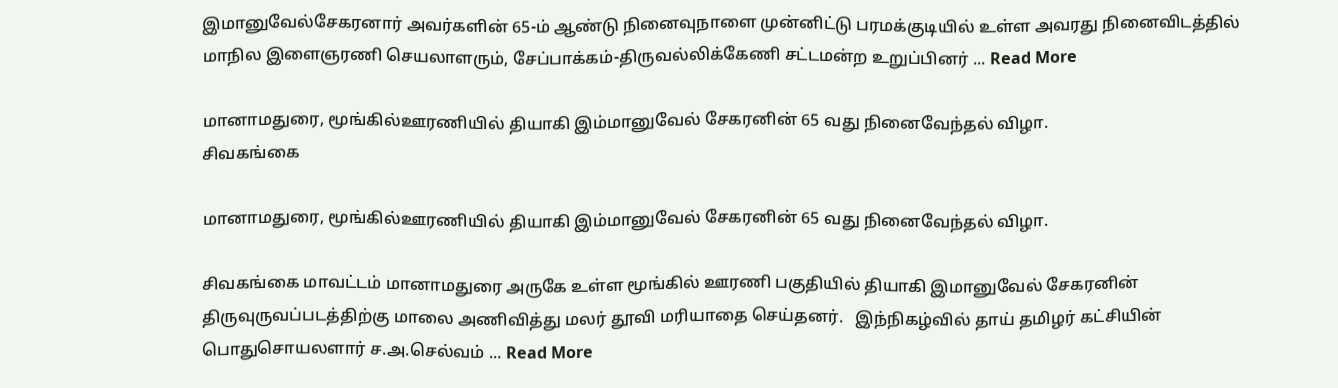இமானுவேல்சேகரனார் அவர்களின் 65-ம் ஆண்டு நினைவுநாளை முன்னிட்டு பரமக்குடியில் உள்ள அவரது நினைவிடத்தில் மாநில இளைஞரணி செயலாளரும், சேப்பாக்கம்-திருவல்லிக்கேணி சட்டமன்ற உறுப்பினர் ... Read More

மானாமதுரை, மூங்கில்ஊரணியில் தியாகி இம்மானுவேல் சேகரனின் 65 வது நினைவேந்தல் விழா.
சிவகங்கை

மானாமதுரை, மூங்கில்ஊரணியில் தியாகி இம்மானுவேல் சேகரனின் 65 வது நினைவேந்தல் விழா.

சிவகங்கை மாவட்டம் மானாமதுரை அருகே உள்ள மூங்கில் ஊரணி பகுதியில் தியாகி இமானுவேல் சேகரனின் திருவுருவப்படத்திற்கு மாலை அணிவித்து மலர் தூவி மரியாதை செய்தனர்.   இந்நிகழ்வில் தாய் தமிழர் கட்சியின் பொதுசொயலளார் ச.அ.செல்வம் ... Read More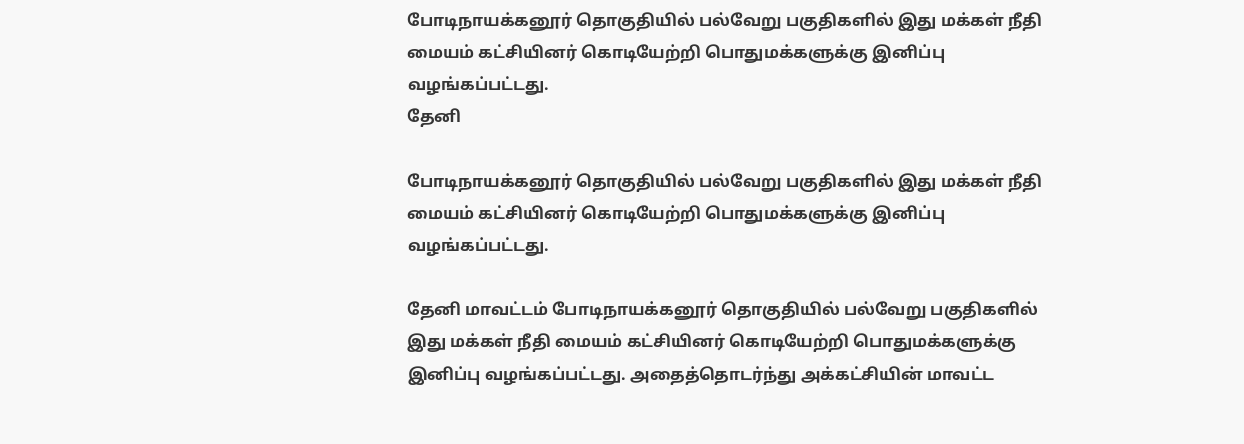போடிநாயக்கனூர் தொகுதியில் பல்வேறு பகுதிகளில் இது மக்கள் நீதி மையம் கட்சியினர் கொடியேற்றி பொதுமக்களுக்கு இனிப்பு வழங்கப்பட்டது.
தேனி

போடிநாயக்கனூர் தொகுதியில் பல்வேறு பகுதிகளில் இது மக்கள் நீதி மையம் கட்சியினர் கொடியேற்றி பொதுமக்களுக்கு இனிப்பு வழங்கப்பட்டது.

தேனி மாவட்டம் போடிநாயக்கனூர் தொகுதியில் பல்வேறு பகுதிகளில் இது மக்கள் நீதி மையம் கட்சியினர் கொடியேற்றி பொதுமக்களுக்கு இனிப்பு வழங்கப்பட்டது. அதைத்தொடர்ந்து அக்கட்சியின் மாவட்ட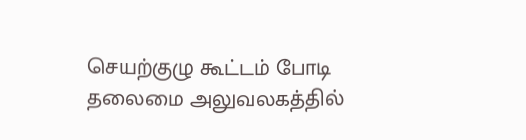செயற்குழு கூட்டம் போடி தலைமை அலுவலகத்தில்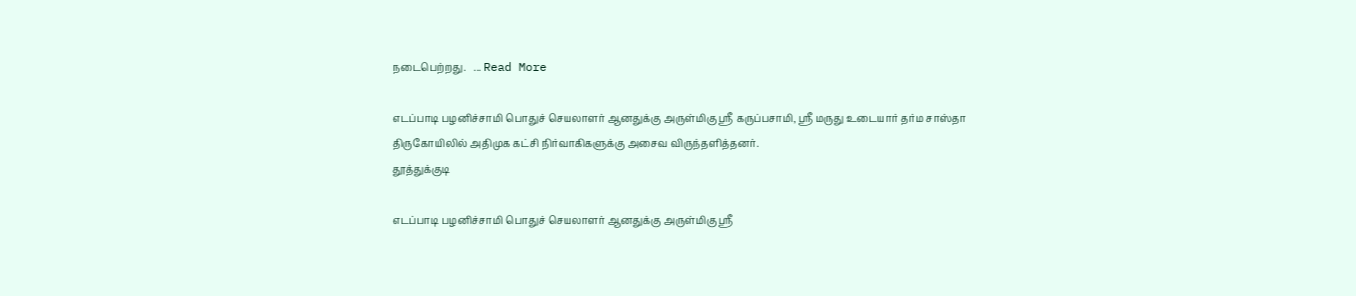நடைபெற்றது.   ... Read More

எடப்பாடி பழனிச்சாமி பொதுச் செயலாளர் ஆனதுக்கு அருள்மிகு ஸ்ரீ கருப்பசாமி, ஸ்ரீ மருது உடையார் தர்ம சாஸ்தா திருகோயிலில் அதிமுக கட்சி நிர்வாகிகளுக்கு அசைவ விருந்தளித்தனர்.
தூத்துக்குடி

எடப்பாடி பழனிச்சாமி பொதுச் செயலாளர் ஆனதுக்கு அருள்மிகு ஸ்ரீ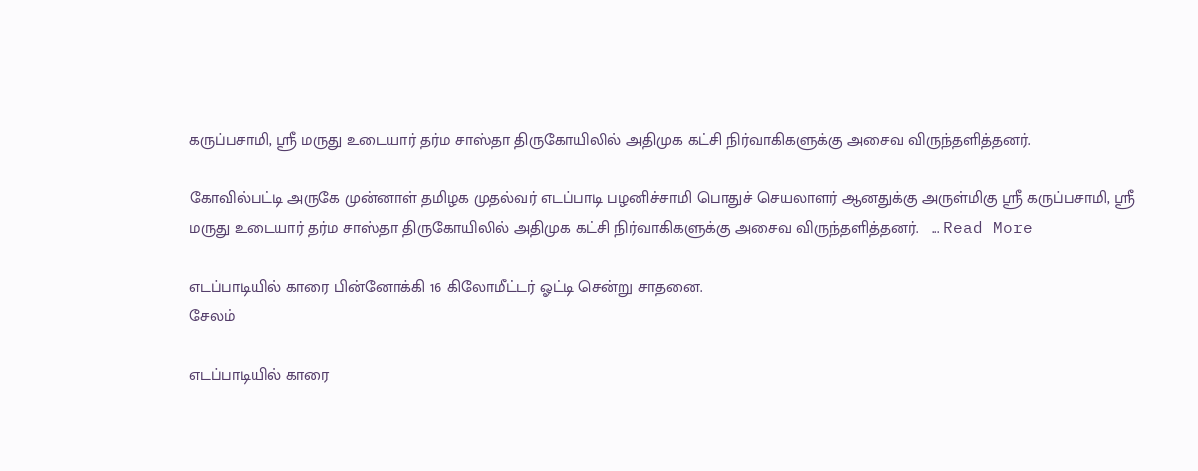கருப்பசாமி, ஸ்ரீ மருது உடையார் தர்ம சாஸ்தா திருகோயிலில் அதிமுக கட்சி நிர்வாகிகளுக்கு அசைவ விருந்தளித்தனர்.

கோவில்பட்டி அருகே முன்னாள் தமிழக முதல்வர் எடப்பாடி பழனிச்சாமி பொதுச் செயலாளர் ஆனதுக்கு அருள்மிகு ஸ்ரீ கருப்பசாமி, ஸ்ரீ மருது உடையார் தர்ம சாஸ்தா திருகோயிலில் அதிமுக கட்சி நிர்வாகிகளுக்கு அசைவ விருந்தளித்தனர்.   ... Read More

எடப்பாடியில் காரை பின்னோக்கி 16 கிலோமீட்டர் ஓட்டி சென்று சாதனை.
சேலம்

எடப்பாடியில் காரை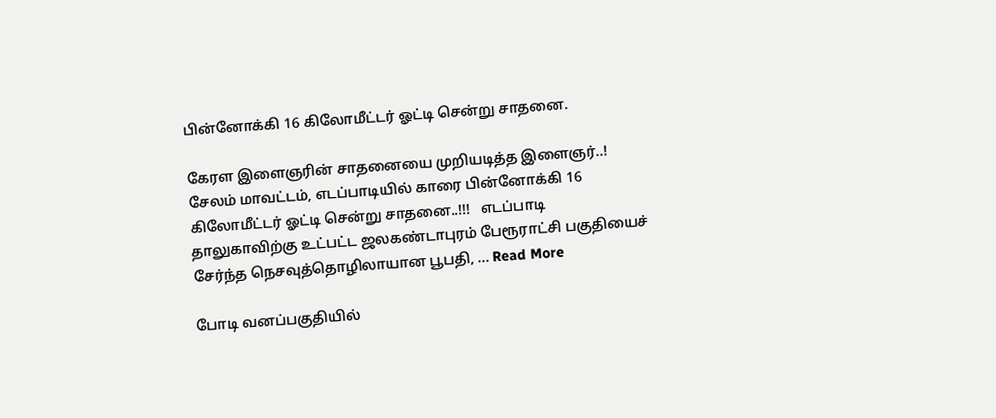பின்னோக்கி 16 கிலோமீட்டர் ஓட்டி சென்று சாதனை.

கேரள இளைஞரின் சாதனையை முறியடித்த இளைஞர்..! சேலம் மாவட்டம், எடப்பாடியில் காரை பின்னோக்கி 16 கிலோமீட்டர் ஓட்டி சென்று சாதனை..!!!   எடப்பாடி தாலுகாவிற்கு உட்பட்ட ஜலகண்டாபுரம் பேரூராட்சி பகுதியைச் சேர்ந்த நெசவுத்தொழிலாயான பூபதி, ... Read More

போடி வனப்பகுதியில்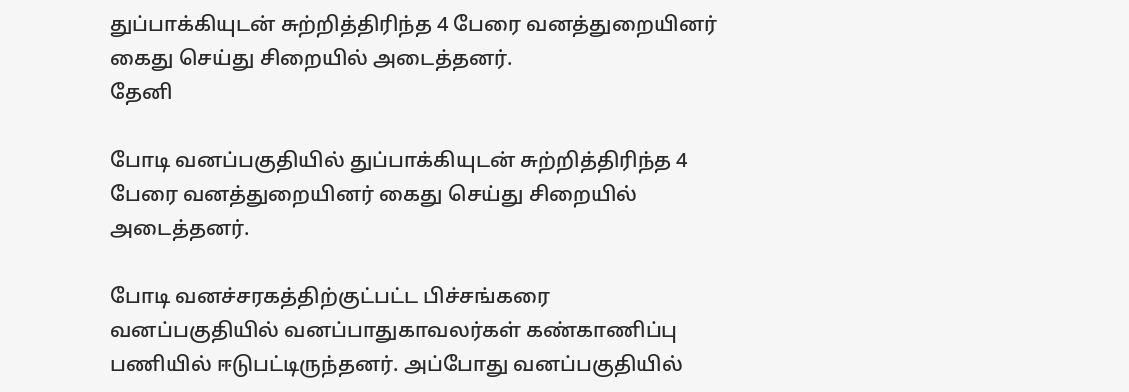துப்பாக்கியுடன் சுற்றித்திரிந்த 4 பேரை வனத்துறையினர் கைது செய்து சிறையில் அடைத்தனர்.
தேனி

போடி வனப்பகுதியில் துப்பாக்கியுடன் சுற்றித்திரிந்த 4 பேரை வனத்துறையினர் கைது செய்து சிறையில் அடைத்தனர்.

போடி வனச்சரகத்திற்குட்பட்ட பிச்சங்கரை வனப்பகுதியில் வனப்பாதுகாவலர்கள் கண்காணிப்பு பணியில் ஈடுபட்டிருந்தனர். அப்போது வனப்பகுதியில்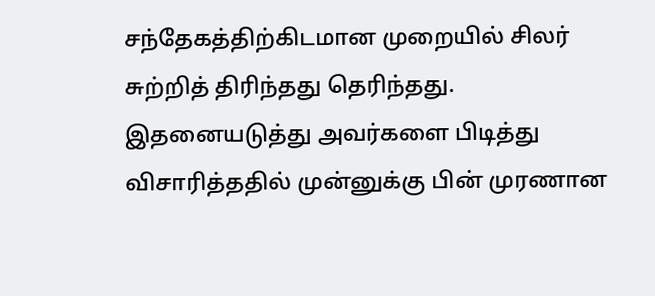சந்தேகத்திற்கிடமான முறையில் சிலர் சுற்றித் திரிந்தது தெரிந்தது.   இதனையடுத்து அவர்களை பிடித்து விசாரித்ததில் முன்னுக்கு பின் முரணான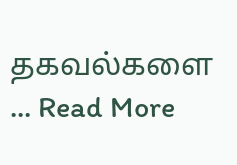தகவல்களை ... Read More